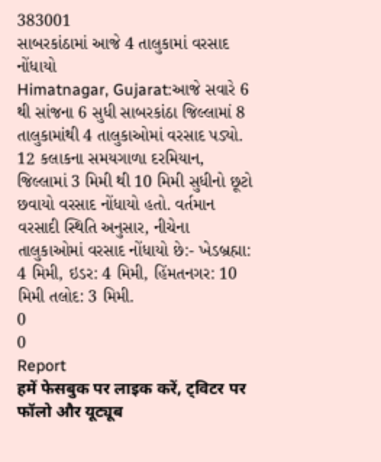383001
સાબરકાંઠામાં આજે 4 તાલુકામાં વરસાદ નોંધાયો
Himatnagar, Gujarat:આજે સવારે 6 થી સાંજના 6 સુધી સાબરકાંઠા જિલ્લામાં 8 તાલુકામાંથી 4 તાલુકાઓમાં વરસાદ પડ્યો. 12 કલાકના સમયગાળા દરમિયાન, જિલ્લામાં 3 મિમી થી 10 મિમી સુધીનો છૂટો છવાયો વરસાદ નોંધાયો હતો. વર્તમાન વરસાદી સ્થિતિ અનુસાર, નીચેના તાલુકાઓમાં વરસાદ નોંધાયો છે:- ખેડબ્રહ્મા: 4 મિમી, ઇડર: 4 મિમી, હિંમતનગર: 10 મિમી તલોદ: 3 મિમી.
0
0
Report
हमें फेसबुक पर लाइक करें, ट्विटर पर फॉलो और यूट्यूब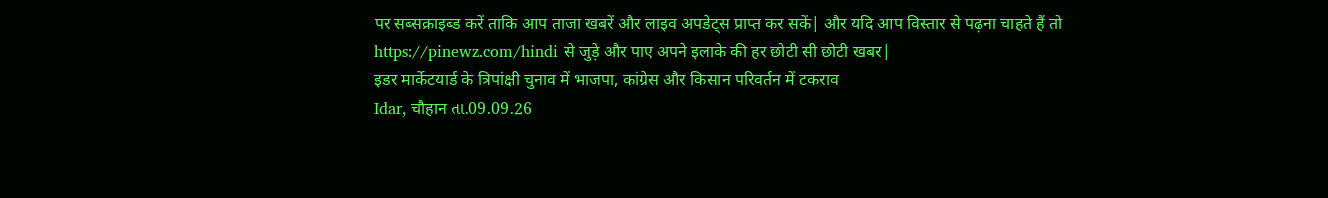पर सब्सक्राइब्ड करें ताकि आप ताजा खबरें और लाइव अपडेट्स प्राप्त कर सकें| और यदि आप विस्तार से पढ़ना चाहते हैं तो https://pinewz.com/hindi से जुड़े और पाए अपने इलाके की हर छोटी सी छोटी खबर|
इडर मार्केटयार्ड के त्रिपांक्षी चुनाव में भाजपा, कांग्रेस और किसान परिवर्तन में टकराव
Idar, चौहान તા.09.09.26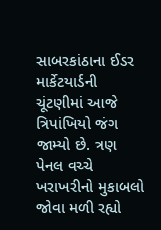સાબરકાંઠાના ઈડર માર્કેટયાર્ડની ચૂંટણીમાં આજે ત્રિપાંખિયો જંગ જામ્યો છે. ત્રણ પેનલ વચ્ચે ખરાખરીનો મુકાબલો જોવા મળી રહ્યો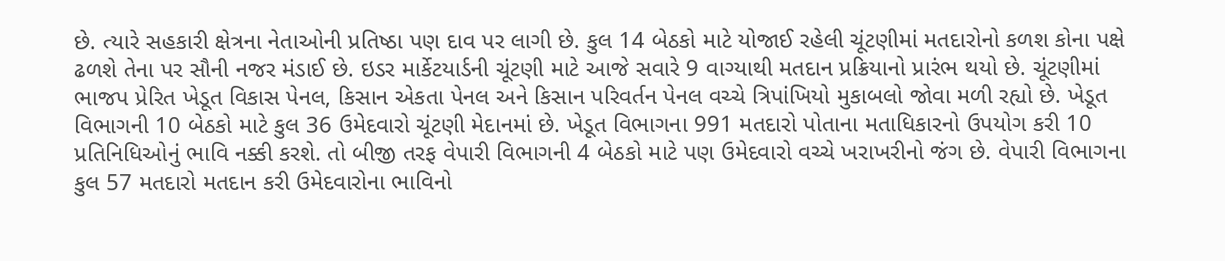છે. ત્યારે સહકારી ક્ષેત્રના નેતાઓની પ્રતિષ્ઠા પણ દાવ પર લાગી છે. કુલ 14 બેઠકો માટે યોજાઈ રહેલી ચૂંટણીમાં મતદારોનો કળશ કોના પક્ષે ઢળશે તેના પર સૌની નજર મંડાઈ છે. ઇડર માર્કેટયાર્ડની ચૂંટણી માટે આજે સવારે 9 વાગ્યાથી મતદાન પ્રક્રિયાનો પ્રારંભ થયો છે. ચૂંટણીમાં ભાજપ પ્રેરિત ખેડૂત વિકાસ પેનલ, કિસાન એકતા પેનલ અને કિસાન પરિવર્તન પેનલ વચ્ચે ત્રિપાંખિયો મુકાબલો જોવા મળી રહ્યો છે. ખેડૂત વિભાગની 10 બેઠકો માટે કુલ 36 ઉમેદવારો ચૂંટણી મેદાનમાં છે. ખેડૂત વિભાગના 991 મતદારો પોતાના મતાધિકારનો ઉપયોગ કરી 10 પ્રતિનિધિઓનું ભાવિ નક્કી કરશે. તો બીજી તરફ વેપારી વિભાગની 4 બેઠકો માટે પણ ઉમેદવારો વચ્ચે ખરાખરીનો જંગ છે. વેપારી વિભાગના કુલ 57 મતદારો મતદાન કરી ઉમેદવારોના ભાવિનો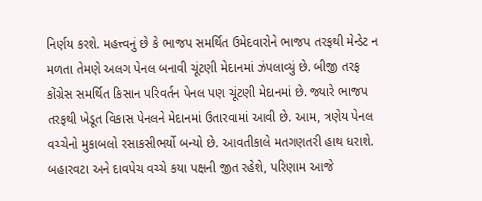નિર્ણય કરશે. મહત્ત્વનું છે કે ભાજપ સમર્થિત ઉમેદવારોને ભાજપ તરફથી મેન્ડેટ ન મળતા તેમણે અલગ પેનલ બનાવી ચૂંટણી મેદાનમાં ઝંપલાવ્યું છે. બીજી તરફ કોંગ્રેસ સમર્થિત કિસાન પરિવર્તન પેનલ પણ ચૂંટણી મેદાનમાં છે. જ્યારે ભાજપ તરફથી ખેડૂત વિકાસ પેનલને મેદાનમાં ઉતારવામાં આવી છે. આમ, ત્રણેય પેનલ વચ્ચેનો મુકાબલો રસાકસીભર્યો બન્યો છે. આવતીકાલે મતગણતરી હાથ ધરાશે. બહારવટા અને દાવપેચ વચ્ચે કયા પક્ષની જીત રહેશે, પરિણામ આજે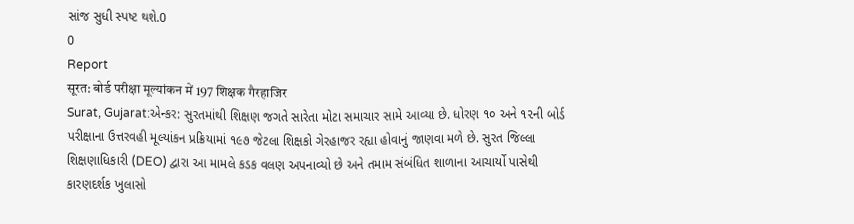સાંજ સુધી સ્પષ્ટ થશે.0
0
Report
सूरत: बोर्ड परीक्षा मूल्यांकन में 197 शिक्षक गैरहाजिर
Surat, Gujarat:એન્કર: સુરતમાંથી શિક્ષણ જગતે સારેતા મોટા સમાચાર સામે આવ્યા છે. ધોરણ ૧૦ અને ૧૨ની બોર્ડ પરીક્ષાના ઉત્તરવહી મૂલ્યાંકન પ્રક્રિયામાં ૧૯૭ જેટલા શિક્ષકો ગેરહાજર રહ્યા હોવાનું જાણવા મળે છે. સુરત જિલ્લા શિક્ષણાધિકારી (DEO) દ્વારા આ મામલે કડક વલણ અપનાવ્યો છે અને તમામ સંબંધિત શાળાના આચાર્યો પાસેથી કારણદર્શક ખુલાસો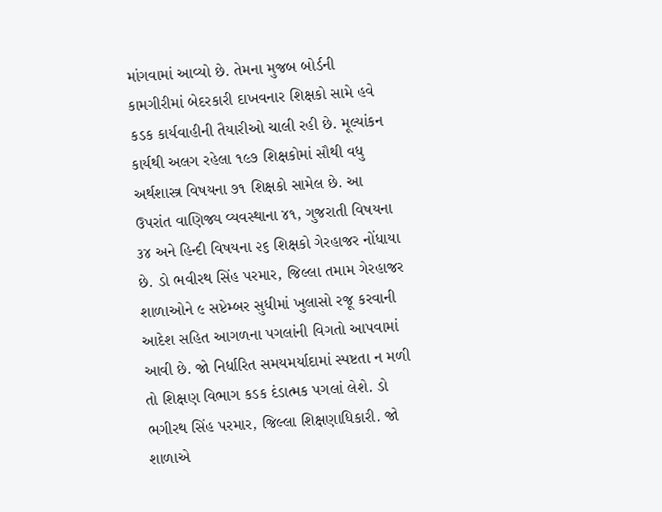માંગવામાં આવ્યો છે. તેમના મુજબ બોર્ડની કામગીરીમાં બેદરકારી દાખવનાર શિક્ષકો સામે હવે કડક કાર્યવાહીની તૈયારીઓ ચાલી રહી છે. મૂલ્યાંકન કાર્યથી અલગ રહેલા ૧૯૭ શિક્ષકોમાં સૌથી વધુ અર્થશાસ્ત્ર વિષયના ૭૧ શિક્ષકો સામેલ છે. આ ઉપરાંત વાણિજ્ય વ્યવસ્થાના ૪૧, ગુજરાતી વિષયના ૩૪ અને હિન્દી વિષયના ૨૬ શિક્ષકો ગેરહાજર નોંધાયા છે. ડો ભવીરથ સિંહ પરમાર, જિલ્લા તમામ ગેરહાજર શાળાઓને ૯ સપ્ટેમ્બર સુધીમાં ખુલાસો રજૂ કરવાની આદેશ સહિત આગળના પગલાંની વિગતો આપવામાં આવી છે. જો નિર્ધારિત સમયમર્યાદામાં સ્પષ્ટતા ન મળી તો શિક્ષણ વિભાગ કડક દંડાત્મક પગલાં લેશે. ડો ભગીરથ સિંહ પરમાર, જિલ્લા શિક્ષણાધિકારી. જો શાળાએ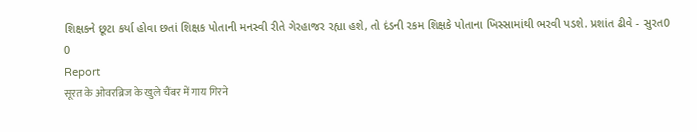શિક્ષકને છૂટા કર્યા હોવા છતાં શિક્ષક પોતાની મનસ્વી રીતે ગેરહાજર રહ્યા હશે, તો દંડની રકમ શિક્ષકે પોતાના ખિસ્સામાંથી ભરવી પડશે. પ્રશાંત ઢીવે - સુરત0
0
Report
सूरत के ओवरब्रिज के खुले चैंबर में गाय गिरने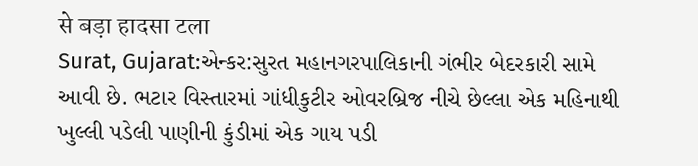से बड़ा हादसा टला
Surat, Gujarat:એન્કર:સુરત મહાનગરપાલિકાની ગંભીર બેદરકારી સામે આવી છે. ભટાર વિસ્તારમાં ગાંધીકુટીર ઓવરબ્રિજ નીચે છેલ્લા એક મહિનાથી ખુલ્લી પડેલી પાણીની કુંડીમાં એક ગાય પડી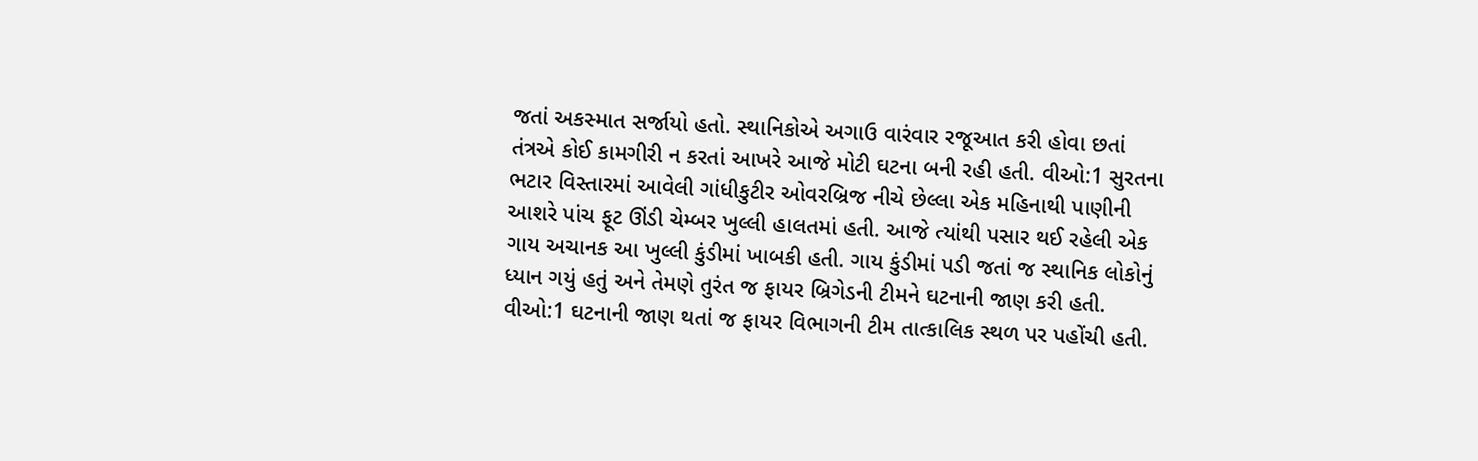જતાં અકસ્માત સર્જાયો હતો. સ્થાનિકોએ અગાઉ વારંવાર રજૂઆત કરી હોવા છતાં તંત્રએ કોઈ કામગીરી ન કરતાં આખરે આજે મોટી ઘટના બની રહી હતી. વીઓ:1 સુરતના ભટાર વિસ્તારમાં આવેલી ગાંધીકુટીર ઓવરબ્રિજ નીચે છેલ્લા એક મહિનાથી પાણીની આશરે પાંચ ફૂટ ઊંડી ચેમ્બર ખુલ્લી હાલતમાં હતી. આજે ત્યાંથી પસાર થઈ રહેલી એક ગાય અચાનક આ ખુલ્લી કુંડીમાં ખાબકી હતી. ગાય કુંડીમાં પડી જતાં જ સ્થાનિક લોકોનું ધ્યાન ગયું હતું અને તેમણે તુરંત જ ફાયર બ્રિગેડની ટીમને ઘટનાની જાણ કરી હતી. વીઓ:1 ઘટનાની જાણ થતાં જ ફાયર વિભાગની ટીમ તાત્કાલિક સ્થળ પર પહોંચી હતી.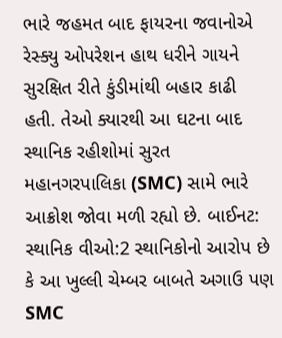ભારે જહમત બાદ ફાયરના જવાનોએ રેસ્ક્યુ ઓપરેશન હાથ ધરીને ગાયને સુરક્ષિત રીતે કુંડીમાંથી બહાર કાઢી હતી. તેઓ ક્યારથી આ ઘટના બાદ સ્થાનિક રહીશોમાં સુરત મહાનગરપાલિકા (SMC) સામે ભારે આક્રોશ જોવા મળી રહ્યો છે. બાઈનટ: સ્થાનિક વીઓ:2 સ્થાનિકોનો આરોપ છે કે આ ખુલ્લી ચેમ્બર બાબતે અગાઉ પણ SMC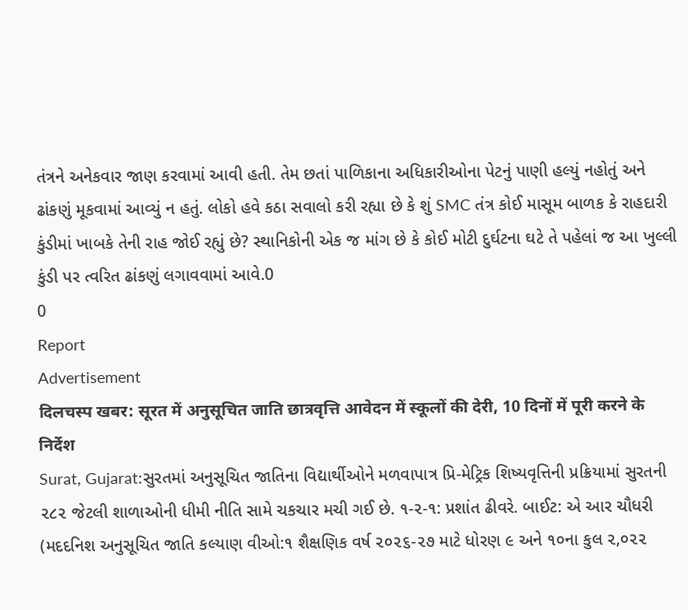તંત્રને અનેકવાર જાણ કરવામાં આવી હતી. તેમ છતાં પાળિકાના અધિકારીઓના પેટનું પાણી હલ્યું નહોતું અને ઢાંકણું મૂકવામાં આવ્યું ન હતું. લોકો હવે કઠા સવાલો કરી રહ્યા છે કે શું SMC તંત્ર કોઈ માસૂમ બાળક કે રાહદારી કુંડીમાં ખાબકે તેની રાહ જોઈ રહ્યું છે? સ્થાનિકોની એક જ માંગ છે કે કોઈ મોટી દુર્ઘટના ઘટે તે પહેલાં જ આ ખુલ્લી કુંડી પર ત્વરિત ઢાંકણું લગાવવામાં આવે.0
0
Report
Advertisement
दिलचस्प खबर: सूरत में अनुसूचित जाति छात्रवृत्ति आवेदन में स्कूलों की देरी, 10 दिनों में पूरी करने के निर्देश
Surat, Gujarat:સુરતમાં અનુસૂચિત જાતિના વિદ્યાર્થીઓને મળવાપાત્ર પ્રિ-મેટ્રિક શિષ્યવૃત્તિની પ્રક્રિયામાં સુરતની ૨૮૨ જેટલી શાળાઓની ધીમી નીતિ સામે ચકચાર મચી ગઈ છે. ૧-૨-૧: પ્રશાંત ઢીવરે. બાઈટ: એ આર ચૌધરી (મદદનિશ અનુસૂચિત જાતિ કલ્યાણ વીઓ:૧ શૈક્ષણિક વર્ષ ૨૦૨૬-૨૭ માટે ધોરણ ૯ અને ૧૦ના કુલ ૨,૦૨૨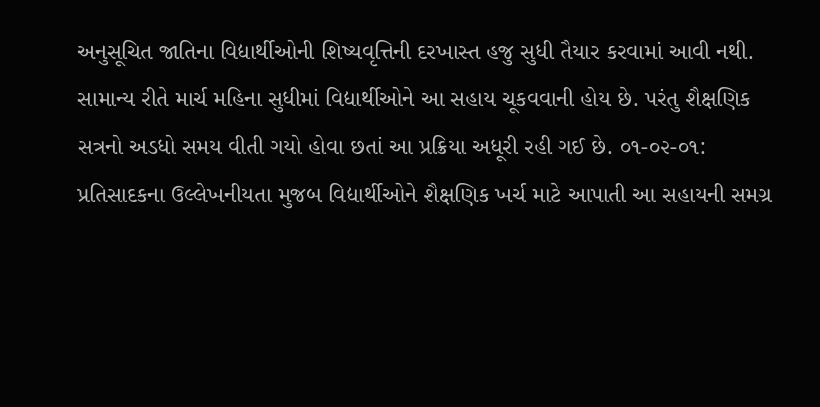અનુસૂચિત જાતિના વિદ્યાર્થીઓની શિષ્યવૃત્તિની દરખાસ્ત હજુ સુધી તૈયાર કરવામાં આવી નથી. સામાન્ય રીતે માર્ચ મહિના સુધીમાં વિદ્યાર્થીઓને આ સહાય ચૂકવવાની હોય છે. પરંતુ શૈક્ષણિક સત્રનો અડધો સમય વીતી ગયો હોવા છતાં આ પ્રક્રિયા અધૂરી રહી ગઈ છે. ૦૧-૦૨-૦૧: પ્રતિસાદકના ઉલ્લેખનીયતા મુજબ વિદ્યાર્થીઓને શૈક્ષણિક ખર્ચ માટે આપાતી આ સહાયની સમગ્ર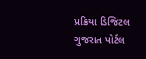પ્રક્રિયા ડિજિટલ ગુજરાત પોર્ટલ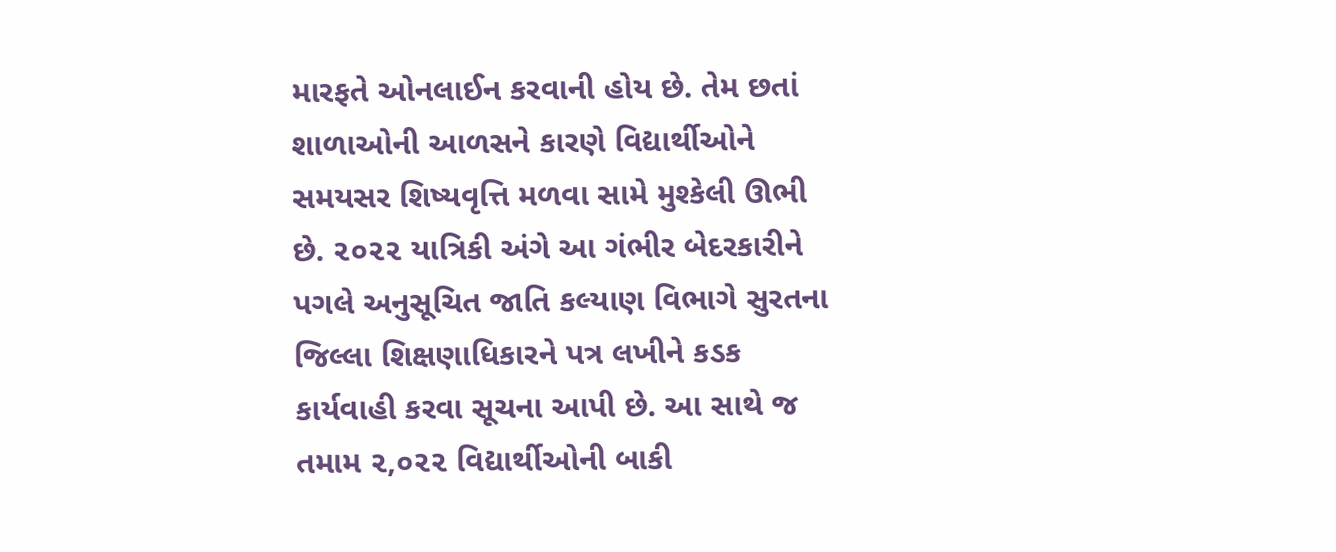મારફતે ઓનલાઈન કરવાની હોય છે. તેમ છતાં શાળાઓની આળસને કારણે વિદ્યાર્થીઓને સમયસર શિષ્યવૃત્તિ મળવા સામે મુશ્કેલી ઊભી છે. ૨૦૨૨ યાત્રિકી અંગે આ ગંભીર બેદરકારીને પગલે અનુસૂચિત જાતિ કલ્યાણ વિભાગે સુરતના જિલ્લા શિક્ષણાધિકારને પત્ર લખીને કડક કાર્યવાહી કરવા સૂચના આપી છે. આ સાથે જ તમામ ૨,૦૨૨ વિદ્યાર્થીઓની બાકી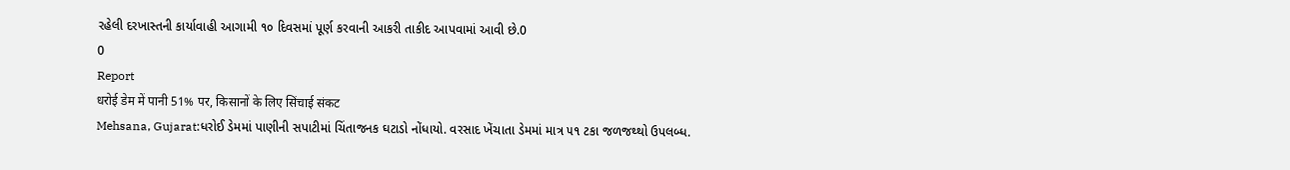રહેલી દરખાસ્તની કાર્યાવાહી આગામી ૧૦ દિવસમાં પૂર્ણ કરવાની આકરી તાકીદ આપવામાં આવી છે.0
0
Report
धरोई डेम में पानी 51% पर, किसानों के लिए सिंचाई संकट
Mehsana, Gujarat:ધરોઈ ડેમમાં પાણીની સપાટીમાં ચિંતાજનક ઘટાડો નોંધાયો. વરસાદ ખેંચાતા ડેમમાં માત્ર ૫૧ ટકા જળજથ્થો ઉપલબ્ધ.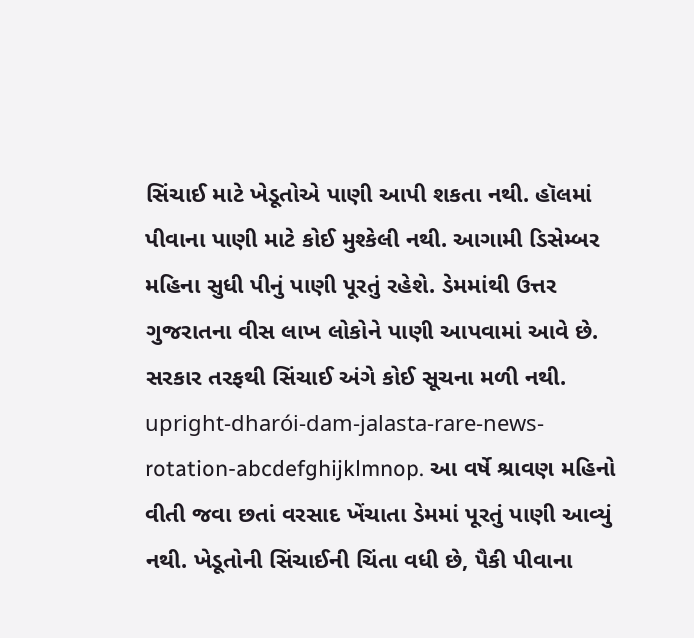સિંચાઈ માટે ખેડૂતોએ પાણી આપી શકતા નથી. હૉલમાં પીવાના પાણી માટે કોઈ મુશ્કેલી નથી. આગામી ડિસેમ્બર મહિના સુધી પીનું પાણી પૂરતું રહેશે. ડેમમાંથી ઉત્તર ગુજરાતના વીસ લાખ લોકોને પાણી આપવામાં આવે છે. સરકાર તરફથી સિંચાઈ અંગે કોઈ સૂચના મળી નથી. upright-dharói-dam-jalasta-rare-news-rotation-abcdefghijklmnop. આ વર્ષે શ્રાવણ મહિનો વીતી જવા છતાં વરસાદ ખેંચાતા ડેમમાં પૂરતું પાણી આવ્યું નથી. ખેડૂતોની સિંચાઈની ચિંતા વધી છે, પૈકી પીવાના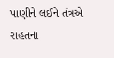પાણીને લઈને તંત્રએ રાહતના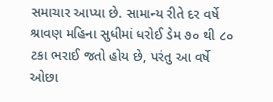સમાચાર આપ્યા છે. સામાન્ય રીતે દર વર્ષે શ્રાવણ મહિના સુધીમાં ધરોઈ ડેમ ૭૦ થી ૮૦ ટકા ભરાઈ જતો હોય છે, પરંતુ આ વર્ષે ઓછા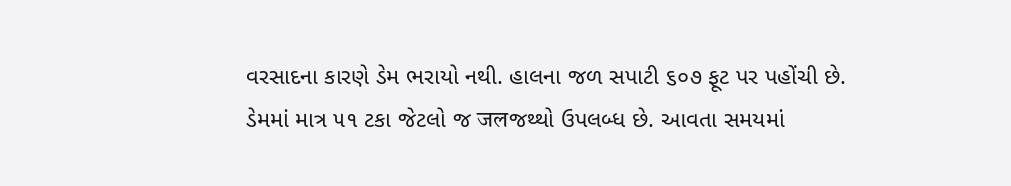વરસાદના કારણે ડેમ ભરાયો નથી. હાલના જળ સપાટી ૬૦૭ ફૂટ પર પહોંચી છે. ડેમમાં માત્ર ૫૧ ટકા જેટલો જ जलજથ્થો ઉપલબ્ધ છે. આવતા સમયમાં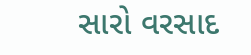સારો વરસાદ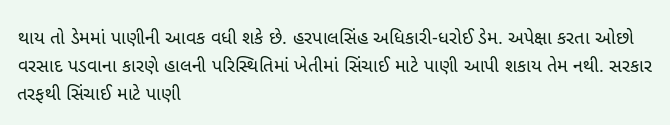થાય તો ડેમમાં પાણીની આવક વધી શકે છે. હરપાલસિંહ અધિકારી-ધરોઈ ડેમ. અપેક્ષા કરતા ઓછો વરસાદ પડવાના કારણે હાલની પરિસ્થિતિમાં ખેતીમાં સિંચાઈ માટે પાણી આપી શકાય તેમ નથી. સરકાર તરફથી સિંચાઈ માટે પાણી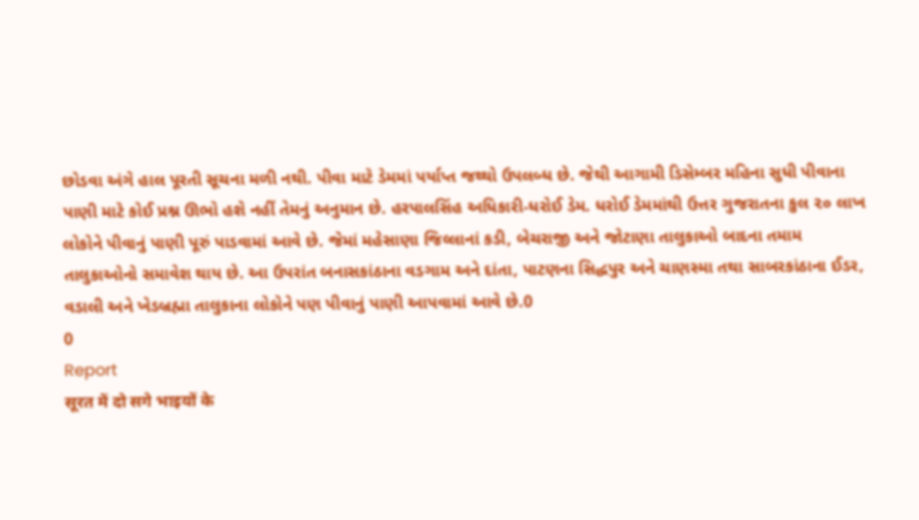છોડવા અંગે હાલ પૂરતી સૂચના મળી નથી. પીવા માટે ડેમમાં પર્યાપ્ત જથ્થો ઉપલબ્ધ છે. જેથી આગામી ડિસેમ્બર મહિના સુધી પીવાના પાણી માટે કોઈ પ્રશ્ન ઊભો હશે નહીં તેમનું અનુમાન છે. હરપાલસિંહ અધિકારી-ધરોઈ ડેમ. ધરોઈ ડેમમાંથી ઉત્તર ગુજરાતના કુલ ૨૦ લાખ લોકોને પીવાનું પાણી પૂરું પાડવામાં આવે છે. જેમાં મહેસાણા જિલ્લાનાં કડી, બેચરાજી અને જોટાણા તાલુકાઓ બાદના તમામ તાલુકાઓનો સમાવેશ થાય છે. આ ઉપરાંત બનાસકાંઠાના વડગામ અને દાંતા, પાટણના સિદ્ધપુર અને ચાણસ્મા તથા સાબરકાંઠાના ઈડર, વડાલી અને ખેડબ્રહ્મા તાલુકાના લોકોને પણ પીવાનું પાણી આપવામાં આવે છે.0
0
Report
सूरत में दो सगे भाइयों के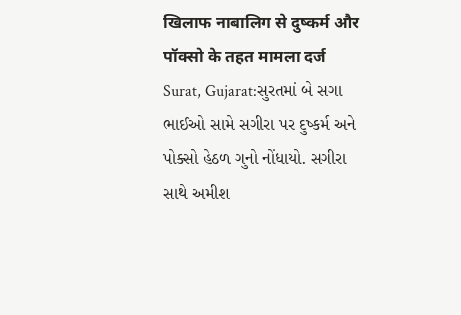खिलाफ नाबालिग से दुष्कर्म और पॉक्सो के तहत मामला दर्ज
Surat, Gujarat:સુરતમાં બે સગા ભાઈઓ સામે સગીરા પર દુષ્કર્મ અને પોક્સો હેઠળ ગુનો નોંધાયો. સગીરા સાથે અમીશ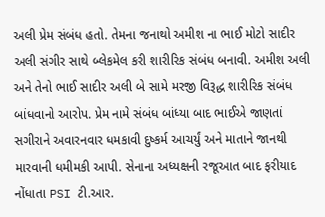અલી પ્રેમ સંબંધ હતો. તેમના જનાથો અમીશ ના ભાઈ મોટો સાદીર અલી સંગીર સાથે બ્લેકમેલ કરી શારીરિક સંબંધ બનાવી. અમીશ અલી અને તેનો ભાઈ સાદીર અલી બે સામે મરજી વિરૂદ્ધ શારીરિક સંબંધ બાંધવાનો આરોપ. પ્રેમ નામે સંબંધ બાંધ્યા બાદ ભાઈએ જાણતાં સગીરાને અવારનવાર ધમકાવી દુષ્કર્મ આચર્યું અને માતાને જાનથી મારવાની ધમીમકી આપી. સેનાના અધ્યક્ષની રજૂઆત બાદ ફરીયાદ નોંધાતા PSI ટી.આર.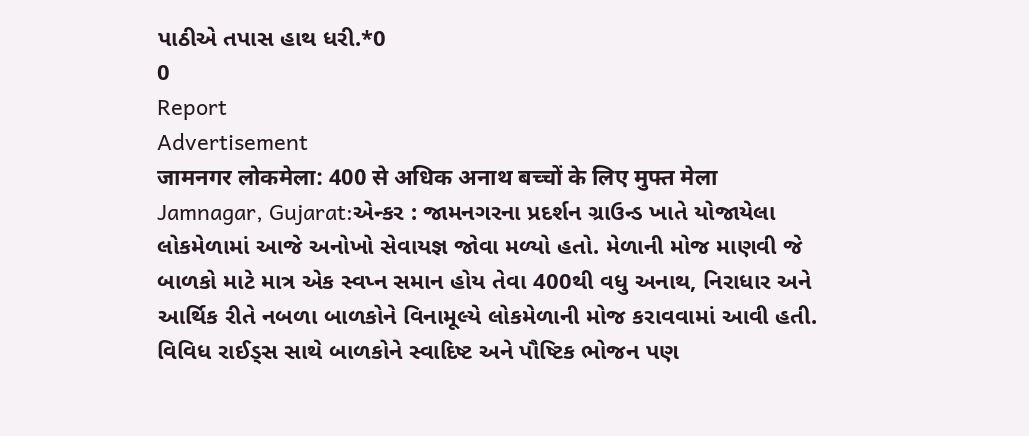પાઠીએ તપાસ હાથ ધરી.*0
0
Report
Advertisement
जामनगर लोकमेला: 400 से अधिक अनाथ बच्चों के लिए मुफ्त मेला
Jamnagar, Gujarat:એન્કર : જામનગરના પ્રદર્શન ગ્રાઉન્ડ ખાતે યોજાયેલા લોકમેળામાં આજે અનોખો સેવાયજ્ઞ જોવા મળ્યો હતો. મેળાની મોજ માણવી જે બાળકો માટે માત્ર એક સ્વપ્ન સમાન હોય તેવા 400થી વધુ અનાથ, નિરાધાર અને આર્થિક રીતે નબળા બાળકોને વિનામૂલ્યે લોકમેળાની મોજ કરાવવામાં આવી હતી. વિવિધ રાઈડ્સ સાથે બાળકોને સ્વાદિષ્ટ અને પૌષ્ટિક ભોજન પણ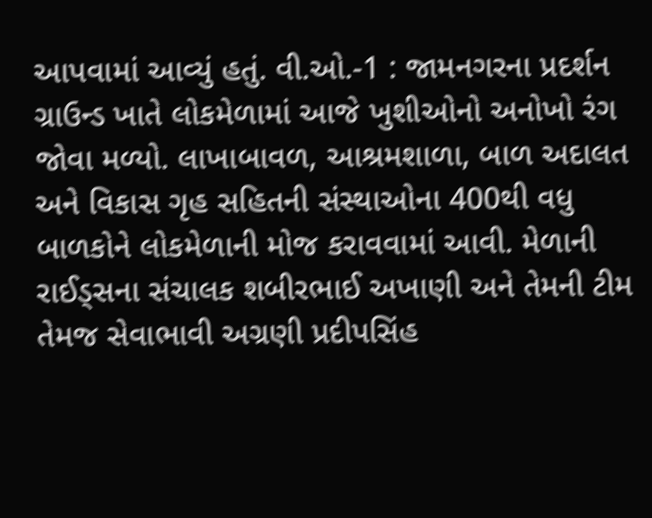આપવામાં આવ્યું હતું. વી.ઓ.-1 : જામનગરના પ્રદર્શન ગ્રાઉન્ડ ખાતે લોકમેળામાં આજે ખુશીઓનો અનોખો રંગ જોવા મળ્યો. લાખાબાવળ, આશ્રમશાળા, બાળ અદાલત અને વિકાસ ગૃહ સહિતની સંસ્થાઓના 400થી વધુ બાળકોને લોકમેળાની મોજ કરાવવામાં આવી. મેળાની રાઈડ્સના સંચાલક શબીરભાઈ અખાણી અને તેમની ટીમ તેમજ સેવાભાવી અગ્રણી પ્રદીપસિંહ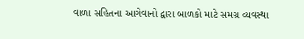વાળા સહિતના આગેવાનો દ્વારા બાળકો માટે સમગ્ર વ્યવસ્થા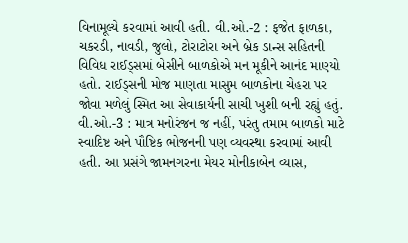વિનામૂલ્યે કરવામાં આવી હતી. વી.ઓ.-2 : ફજેત ફાળકા, ચકરડી, નાવડી, જુલો, ટોરાટોરા અને બ્રેક ડાન્સ સહિતની વિવિધ રાઈડ્સમાં બેસીને બાળકોએ મન મૂકીને આનંદ માણ્યો હતો. રાઈડ્સની મોજ માણતા માસુમ બાળકોના ચેહરા પર જોવા મળેલું સ્મિત આ સેવાકાર્યની સાચી ખુશી બની રહ્યું હતું. વી.ઓ.-3 : માત્ર મનોરંજન જ નહીં, પરંતુ તમામ બાળકો માટે સ્વાદિષ્ટ અને પૌષ્ટિક ભોજનની પણ વ્યવસ્થા કરવામાં આવી હતી. આ પ્રસંગે જામનગરના મેયર મોનીકાબેન વ્યાસ,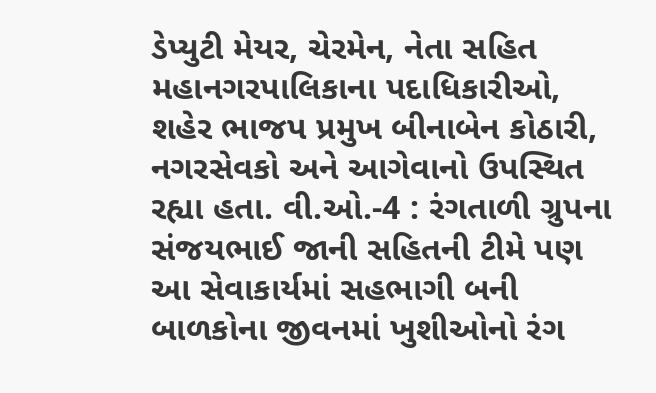ડેપ્યુટી મેયર, ચેરમેન, નેતા સહિત મહાનગરપાલિકાના પદાધિકારીઓ, શહેર ભાજપ પ્રમુખ બીનાબેન કોઠારી, નગરસેવકો અને આગેવાનો ઉપસ્થિત રહ્યા હતા. વી.ઓ.-4 : રંગતાળી ગ્રુપના સંજયભાઈ જાની સહિતની ટીમે પણ આ સેવાકાર્યમાં સહભાગી બની બાળકોના જીવનમાં ખુશીઓનો રંગ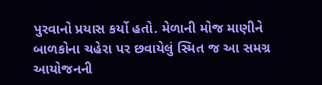પુરવાનો પ્રયાસ કર્યો હતો. મેળાની મોજ માણીને બાળકોના ચહેરા પર છવાયેલું સ્મિત જ આ સમગ્ર આયોજનની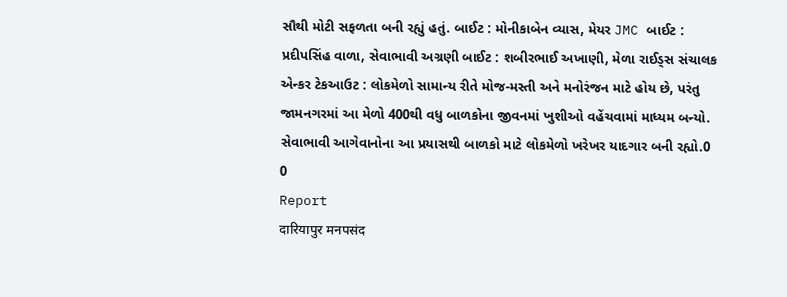સૌથી મોટી સફળતા બની રહ્યું હતું. બાઈટ : મોનીકાબેન વ્યાસ, મેયર JMC બાઈટ : પ્રદીપસિંહ વાળા, સેવાભાવી અગ્રણી બાઈટ : શબીરભાઈ અખાણી, મેળા રાઈડ્સ સંચાલક એન્કર ટેકઆઉટ : લોકમેળો સામાન્ય રીતે મોજ-મસ્તી અને મનોરંજન માટે હોય છે, પરંતુ જામનગરમાં આ મેળો 400થી વધુ બાળકોના જીવનમાં ખુશીઓ વહેંચવામાં માધ્યમ બન્યો. સેવાભાવી આગેવાનોના આ પ્રયાસથી બાળકો માટે લોકમેળો ખરેખર યાદગાર બની રહ્યો.0
0
Report
दारियापुर मनपसंद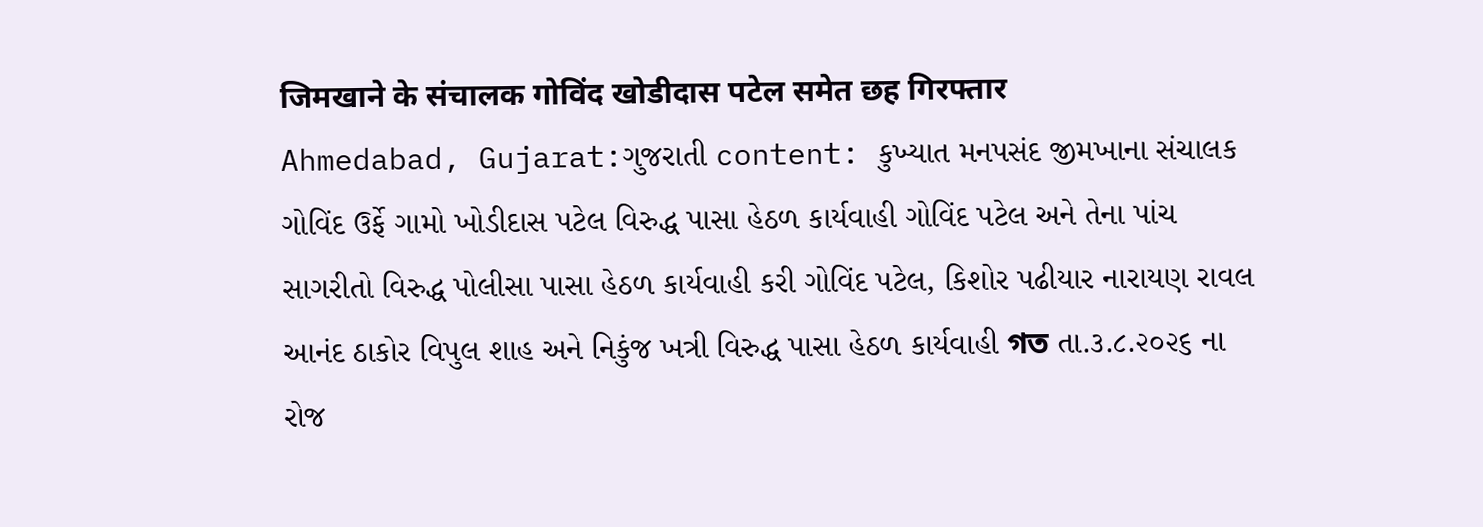जिमखाने के संचालक गोविंद खोडीदास पटेल समेत छह गिरफ्तार
Ahmedabad, Gujarat:ગુજરાતી content: કુખ્યાત મનપસંદ જીમખાના સંચાલક ગોવિંદ ઉર્ફે ગામો ખોડીદાસ પટેલ વિરુદ્ધ પાસા હેઠળ કાર્યવાહી ગોવિંદ પટેલ અને તેના પાંચ સાગરીતો વિરુદ્ધ પોલીસા પાસા હેઠળ કાર્યવાહી કરી ગોવિંદ પટેલ, કિશોર પઢીયાર નારાયણ રાવલ આનંદ ઠાકોર વિપુલ શાહ અને નિકુંજ ખત્રી વિરુદ્ધ પાસા હેઠળ કાર્યવાહી গত તા.૩.૮.૨૦૨૬ ના રોજ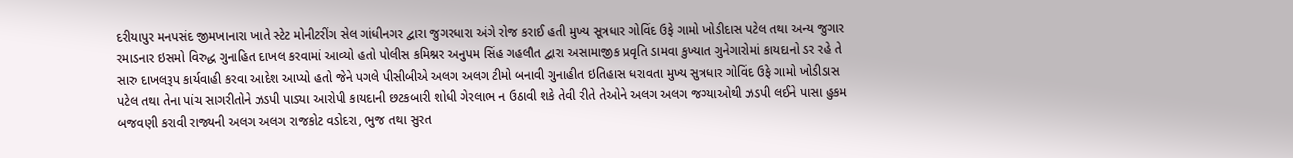દરીયાપુર મનપસંદ જીમખાનારા ખાતે સ્ટેટ મોનીટરીંગ સેલ ગાંધીનગર દ્વારા જુગરધારા અંગે રોજ કરાઈ હતી મુખ્ય સૂત્રધાર ગોવિંદ ઉફે ગામો ખોડીદાસ પટેલ તથા અન્ય જુગાર રમાડનાર ઇસમો વિરુદ્ધ ગુનાહિત દાખલ કરવામાં આવ્યો હતો પોલીસ કમિશ્નર અનુપમ સિંહ ગહલૌત દ્વારા અસામાજીક પ્રવૃતિ ડામવા કુખ્યાત ગુનેગારોમાં કાયદાનો ડર રહે તે સારુ દાખલરૂપ કાર્યવાહી કરવા આદેશ આપ્યો હતો જેને પગલે પીસીબીએ અલગ અલગ ટીમો બનાવી ગુનાહીત ઇતિહાસ ધરાવતા મુખ્ય સુત્રધાર ગોવિંદ ઉફે ગામો ખોડીડાસ પટેલ તથા તેના પાંચ સાગરીતોને ઝડપી પાડ્યા આરોપી કાયદાની છટકબારી શોધી ગેરલાભ ન ઉઠાવી શકે તેવી રીતે તેઓને અલગ અલગ જગ્યાઓથી ઝડપી લઈને પાસા હુકમ બજવણી કરાવી રાજ્યની અલગ અલગ રાજકોટ વડોદરા, ભુજ તથા સુરત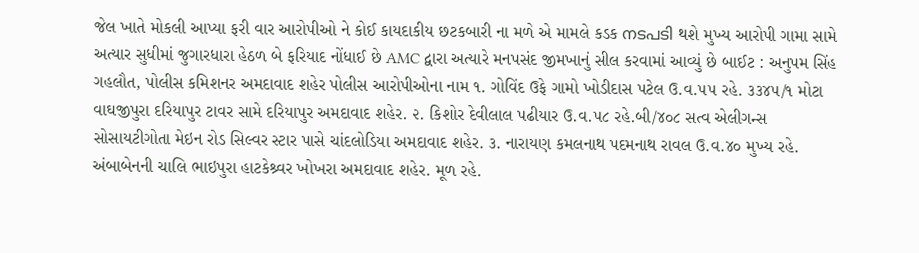જેલ ખાતે મોકલી આપ્યા ફરી વાર આરોપીઓ ને કોઈ કાયદાકીય છટકબારી ના મળે એ મામલે કડક നടപടി થશે મુખ્ય આરોપી ગામા સામે અત્યાર સુધીમાં જુગારધારા હેઠળ બે ફરિયાદ નોંધાઈ છે AMC દ્વારા અત્યારે મનપસંદ જીમખાનું સીલ કરવામાં આવ્યું છે બાઈટ : અનુપમ સિંહ ગહલૌત, પોલીસ કમિશનર અમદાવાદ શહેર પોલીસ આરોપીઓના નામ ૧. ગોવિંદ ઉફે ગામો ખોડીદાસ પટેલ ઉ.વ.૫૫ રહે. ૩૩૪૫/૧ મોટા વાઘજીપુરા દરિયાપુર ટાવર સામે દરિયાપુર અમદાવાદ શહેર. ૨. કિશોર દેવીલાલ પઢીયાર ઉ.વ.૫૮ રહે.બી/૪૦૮ સત્વ એલીગન્સ સોસાયટીગોતા મેઇન રોડ સિલ્વર સ્ટાર પાસે ચાંદલોડિયા અમદાવાદ શહેર. ૩. નારાયણ કમલનાથ પદમનાથ રાવલ ઉ.વ.૪૦ મુખ્ય રહે. અંબાબેનની ચાલિ ભાઇપુરા હાટકેશ્ર્વર ખોખરા અમદાવાદ શહેર. મૂળ રહે.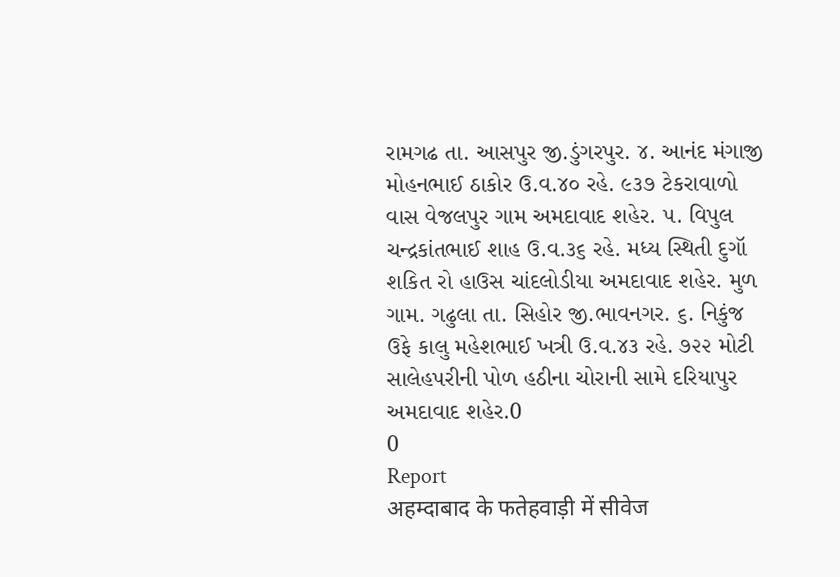રામગઢ તા. આસપુર જી.ડુંગરપુર. ૪. આનંદ મંગાજી મોહનભાઈ ઠાકોર ઉ.વ.૪૦ રહે. ૯૩૭ ટેકરાવાળો વાસ વેજલપુર ગામ અમદાવાદ શહેર. ૫. વિપુલ ચન્દ્રકાંતભાઈ શાહ ઉ.વ.૩૬ રહે. મધ્ય સ્થિતી દુગૉ શકિત રો હાઉસ ચાંદલોડીયા અમદાવાદ શહેર. મુળ ગામ. ગઢુલા તા. સિહોર જી.ભાવનગર. ૬. નિકુંજ ઉફે કાલુ મહેશભાઈ ખત્રી ઉ.વ.૪૩ રહે. ૭૨૨ મોટી સાલેહપરીની પોળ હઠીના ચોરાની સામે દરિયાપુર અમદાવાદ શહેર.0
0
Report
अहम्दाबाद के फतेहवाड़ी में सीवेज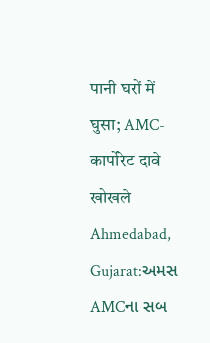पानी घरों में घुसा; AMC-कार्पोरेट दावे खोखले
Ahmedabad, Gujarat:અમસ AMCના સબ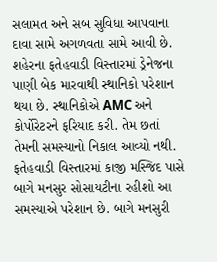સલામત અને સબ સુવિધા આપવાના દાવા સામે અગળવતા સામે આવી છે. શહેરના ફતેહવાડી વિસ્તારમાં ડ્રેનેજના પાણી બેક મારવાથી સ્થાનિકો પરેશાન થયા છે. સ્થાનિકોએ AMC અને કોર્પોરેટરને ફરિયાદ કરી. તેમ છતાં તેમની સમસ્યાનો નિકાલ આવ્યો નથી. ફતેહવાડી વિસ્તારમાં કાજી મસ્જિદ પાસે બાગે મનસુર સોસાયટીના રહીશો આ સમસ્યાએ પરેશાન છે. બાગે મનસુરી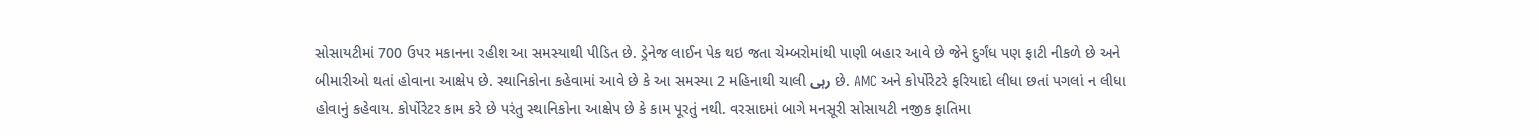સોસાયટીમાં 700 ઉપર મકાનના રહીશ આ સમસ્યાથી પીડિત છે. ડ્રેનેજ લાઈન પેક થઇ જતા ચેમ્બરોમાંથી પાણી બહાર આવે છે જેને દુર્ગંધ પણ ફાટી નીકળે છે અને બીમારીઓ થતાં હોવાના આક્ષેપ છે. સ્થાનિકોના કહેવામાં આવે છે કે આ સમસ્યા 2 મહિનાથી ચાલી رہی છે. AMC અને કોર્પોરેટરે ફરિયાદો લીધા છતાં પગલાં ન લીધા હોવાનું કહેવાય. કોર્પોરેટર કામ કરે છે પરંતુ સ્થાનિકોના આક્ષેપ છે કે કામ પૂરતું નથી. વરસાદમાં બાગે મનસૂરી સોસાયટી નજીક ફાતિમા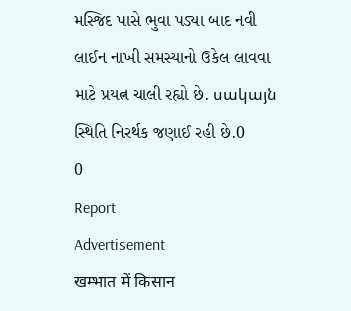મસ્જિદ પાસે ભુવા પડ્યા બાદ નવી લાઈન નાખી સમસ્યાનો ઉકેલ લાવવા માટે પ્રયત્ન ચાલી રહ્યો છે. սակայն સ્થિતિ નિરર્થક જણાઈ રહી છે.0
0
Report
Advertisement
खम्भात में किसान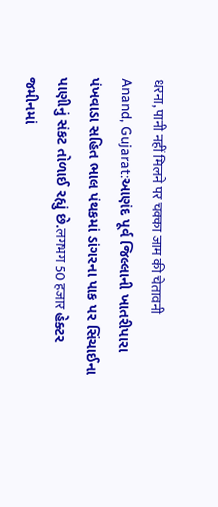धरना, पानी नहीं मिलने पर चक्का जाम की चेतावनी
Anand, Gujarat:આણંદ પૂર્વ જિલ્લાની ખાતરીપારા પંખવાડા સહિત ભાલ પંથકમાં ડાંગરના પાક પર સિંચાઈના પાણીનું સંકટ તોળાઈ રહ્યું છે.लगभग 50 हजार હેક્ટર જમીનમાં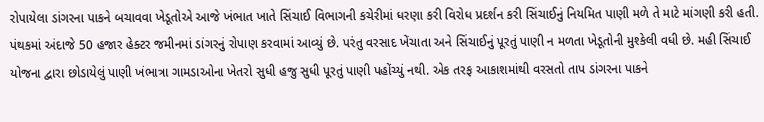રોપાયેલા ડાંગરના પાકને બચાવવા ખેડૂતોએ આજે ખંભાત ખાતે સિંચાઈ વિભાગની કચેરીમાં ધરણા કરી વિરોધ પ્રદર્શન કરી સિંચાઈનું નિયમિત પાણી મળે તે માટે માંગણી કરી હતી. પંથકમાં અંદાજે 50 હજાર હેક્ટર જમીનમાં ડાંગરનું રોપાણ કરવામાં આવ્યું છે. પરંતુ વરસાદ ખેંચાતા અને સિંચાઈનું પૂરતું પાણી ન મળતા ખેડૂતોની મુશ્કેલી વધી છે. મહી સિંચાઈ યોજના દ્વારા છોડાયેલું પાણી ખંભાત્રા ગામડાઓના ખેતરો સુધી હજુ સુધી પૂરતું પાણી પહોંચ્યું નથી. એક તરફ આકાશમાંથી વરસતો તાપ ડાંગરના પાકને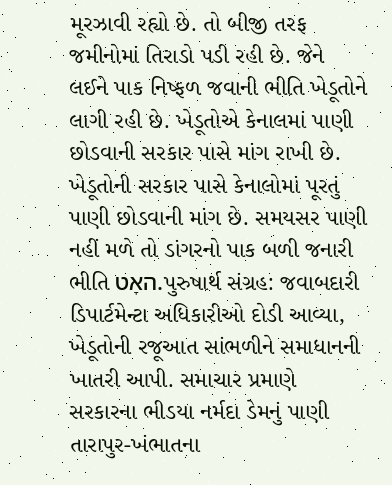મૂરઝાવી રહ્યો છે. તો બીજી તરફ જમીનોમાં તિરાડો પડી રહી છે. જેને લઈને પાક નિષ્ફળ જવાની ભીતિ ખેડૂતોને લાગી રહી છે. ખેડૂતોએ કેનાલમાં પાણી છોડવાની સરકાર પાસે માંગ રાખી છે. ખેડૂતોની સરકાર પાસે કેનાલોમાં પૂરતું પાણી છોડવાની માંગ છે. સમયસર પાણી નહીં મળે તો ડાંગરનો પાક બળી જનારી ભીતિ האָט.પુરુષાર્થ સંગ્રહ: જવાબદારી ડિપાર્ટમેન્ટા અધિકારીઓ દોડી આવ્યા, ખેડૂતોની રજૂઆત સાંભળીને સમાધાનની ખાતરી આપી. સમાચાર પ્રમાણે સરકારના ભીડયા નર્મદા ડેમનું પાણી તારાપુર-ખંભાતના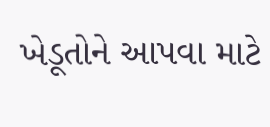ખેડૂતોને આપવા માટે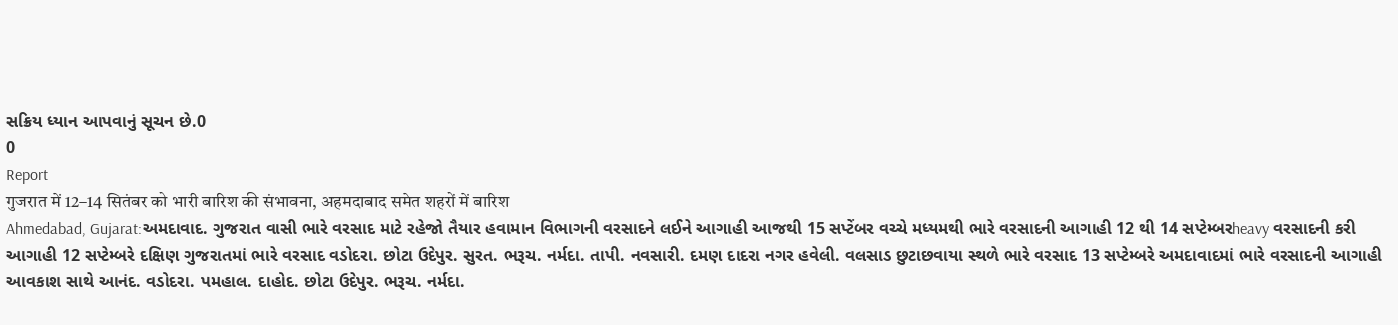સક્રિય ધ્યાન આપવાનું સૂચન છે.0
0
Report
गुजरात में 12–14 सितंबर को भारी बारिश की संभावना, अहमदाबाद समेत शहरों में बारिश
Ahmedabad, Gujarat:અમદાવાદ. ગુજરાત વાસી ભારે વરસાદ માટે રહેજો તૈયાર હવામાન વિભાગની વરસાદને લઈને આગાહી આજથી 15 સપ્ટેંબર વચ્ચે મધ્યમથી ભારે વરસાદની આગાહી 12 થી 14 સપ્ટેમ્બરheavy વરસાદની કરી આગાહી 12 સપ્ટેમ્બરે દક્ષિણ ગુજરાતમાં ભારે વરસાદ વડોદરા. છોટા ઉદેપુર. સુરત. ભરૂચ. નર્મદા. તાપી. નવસારી. દમણ દાદરા નગર હવેલી. વલસાડ છુટાછવાયા સ્થળે ભારે વરસાદ 13 સપ્ટેમ્બરે અમદાવાદમાં ભારે વરસાદની આગાહી આવકાશ સાથે આનંદ. વડોદરા. પમહાલ. દાહોદ. છોટા ઉદેપુર. ભરૂચ. નર્મદા.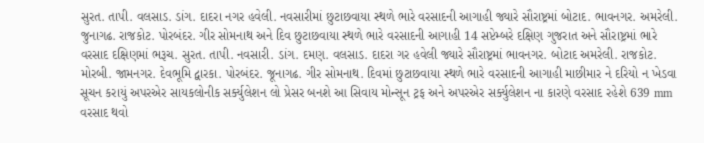સુરત. તાપી. વલસાડ. ડાંગ. દાદરા નગર હવેલી. નવસારીમાં છુટાછવાયા સ્થળે ભારે વરસાદની આગાહી જ્યારે સૌરાષ્ટ્રમાં બોટાદ. ભાવનગર. અમરેલી. જુનાગઢ. રાજકોટ. પોરબંદર. ગીર સોમનાથ અને દિવ છુટાછવાયા સ્થળે ભારે વરસાદની આગાહી 14 સપ્ટેમ્બરે દક્ષિણ ગુજરાત અને સૌરાષ્ટ્રમાં ભારે વરસાદ દક્ષિણમાં ભરૂચ. સુરત. તાપી. નવસારી. ડાંગ. દમણ. વલસાડ. દાદરા ગર હવેલી જ્યારે સૌરાષ્ટ્રમાં ભાવનગર. બોટાદ અમરેલી. રાજકોટ. મોરબી. જામનગર. દેવભૂમિ દ્વારકા. પોરબંદર. જૂનાગઢ. ગીર સોમનાથ. દિવમાં છુટાછવાયા સ્થળે ભારે વરસાદની આગાહી માછીમાર ને દરિયો ન ખેડવા સૂચન કરાયું અપરએર સાયકલોનીક સર્ક્યુલેશન લો પ્રેસર બનશે આ સિવાય મોન્સૂન ટ્રફ અને અપરએર સર્ક્યુલેશન ના કારણે વરસાદ રહેશે 639 mm વરસાદ થવો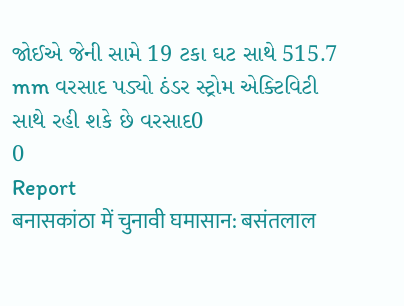જોઈએ જેની સામે 19 ટકા ઘટ સાથે 515.7 mm વરસાદ પડ્યો ઠંડર સ્ટ્રોમ એક્ટિવિટી સાથે રહી શકે છે વરસાદ0
0
Report
बनासकांठा में चुनावी घमासान: बसंतलाल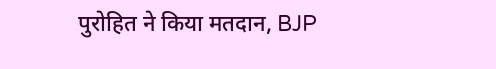पुरोहित ने किया मतदान, BJP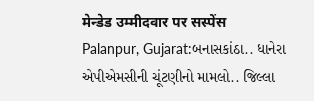मेन्डेड उम्मीदवार पर सस्पेंस
Palanpur, Gujarat:બનાસકાંઠા.. ધાનેરા એપીએમસીની ચૂંટણીનો મામલો.. જિલ્લા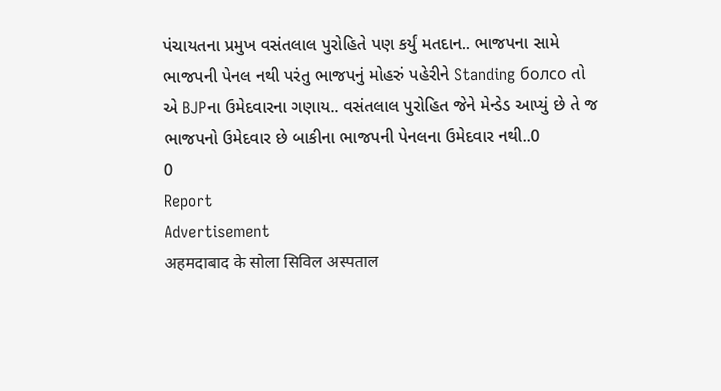પંચાયતના પ્રમુખ વસંતલાલ પુરોહિતે પણ કર્યું મતદાન.. ભાજપના સામે ભાજપની પેનલ નથી પરંતુ ભાજપનું મોહરું પહેરીને Standing болсо તો એ BJPના ઉમેદવારના ગણાય.. વસંતલાલ પુરોહિત જેને મેન્ડેડ આપ્યું છે તે જ ભાજપનો ઉમેદવાર છે બાકીના ભાજપની પેનલના ઉમેદવાર નથી..0
0
Report
Advertisement
अहमदाबाद के सोला सिविल अस्पताल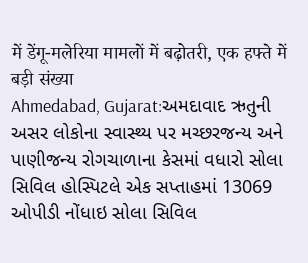में डेंगू-मलेरिया मामलों में बढ़ोतरी, एक हफ्ते में बड़ी संख्या
Ahmedabad, Gujarat:અમદાવાદ ઋતુની અસર લોકોના સ્વાસ્થ્ય પર મચ્છરજન્ય અને પાણીજન્ય રોગચાળાના કેસમાં વધારો સોલા સિવિલ હોસ્પિટલે એક સપ્તાહમાં 13069 ઓપીડી નોંધાઇ સોલા સિવિલ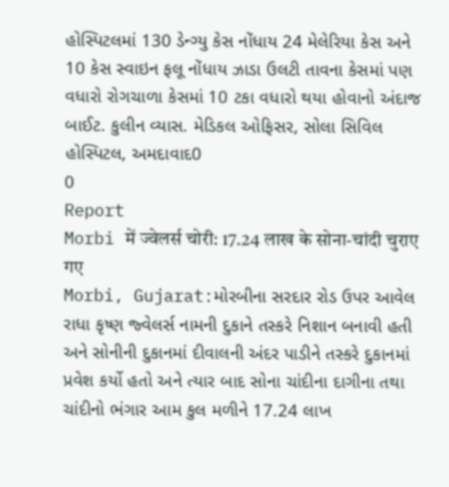હોસ્પિટલમાં 130 ડેન્ગ્યુ કેસ નોંધાય 24 મેલેરિયા કેસ અને 10 કેસ સ્વાઇન ફલૂ નોંધાય ઝાડા ઉલટી તાવના કેસમાં પણ વધારો રોગચાળા કેસમાં 10 ટકા વધારો થયા હોવાનો અંદાજ બાઈટ. કુલીન વ્યાસ. મેડિકલ ઓફિસર, સોલા સિવિલ હોસ્પિટલ, અમદાવાદ0
0
Report
Morbi में ज्वेलर्स चोरी: 17.24 लाख के सोना-चांदी चुराए गए
Morbi, Gujarat:મોરબીના સરદાર રોડ ઉપર આવેલ રાધા કૃષ્ણ જ્વેલર્સ નામની દુકાને તસ્કરે નિશાન બનાવી હતી અને સોનીની દુકાનમાં દીવાલની અંદર પાડીને તસ્કરે દુકાનમાં પ્રવેશ કર્યો હતો અને ત્યાર બાદ સોના ચાંદીના દાગીના તથા ચાંદીનો ભંગાર આમ કુલ મળીને 17.24 લાખ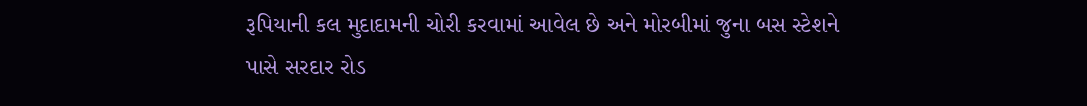રૂપિયાની કલ મુદાદામની ચોરી કરવામાં આવેલ છે અને મોરબીમાં જુના બસ સ્ટેશને પાસે સરદાર રોડ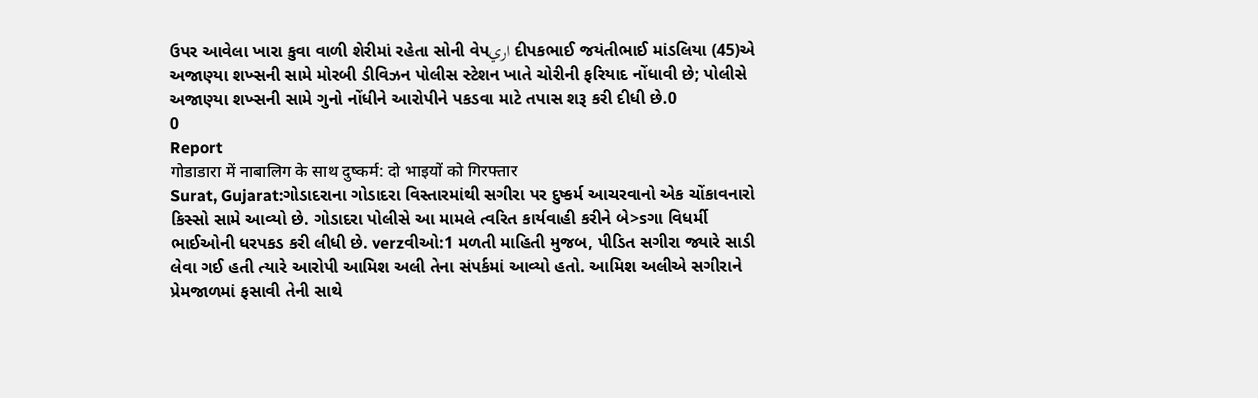ઉપર આવેલા ખારા કુવા વાળી શેરીમાં રહેતા સોની વેપاري દીપકભાઈ જયંતીભાઈ માંડલિયા (45)એ અજાણ્યા શખ્સની સામે મોરબી ડીવિઝન પોલીસ સ્ટેશન ખાતે ચોરીની ફરિયાદ નોંધાવી છે; પોલીસે અજાણ્યા શખ્સની સામે ગુનો નોંધીને આરોપીને પકડવા માટે તપાસ શરૂ કરી દીધી છે.0
0
Report
गोडाडारा में नाबालिग के साथ दुष्कर्म: दो भाइयों को गिरफ्तार
Surat, Gujarat:ગોડાદરાના ગોડાદરા વિસ્તારમાંથી સગીરા પર દુષ્કર્મ આચરવાનો એક ચોંકાવનારો કિસ્સો સામે આવ્યો છે. ગોડાદરા પોલીસે આ મામલે ત્વરિત કાર્યવાહી કરીને બે>sગા વિધર્મી ભાઈઓની ધરપકડ કરી લીધી છે. verzવીઓ:1 મળતી માહિતી મુજબ, પીડિત સગીરા જ્યારે સાડી લેવા ગઈ હતી ત્યારે આરોપી આમિશ અલી તેના સંપર્કમાં આવ્યો હતો. આમિશ અલીએ સગીરાને પ્રેમજાળમાં ફસાવી તેની સાથે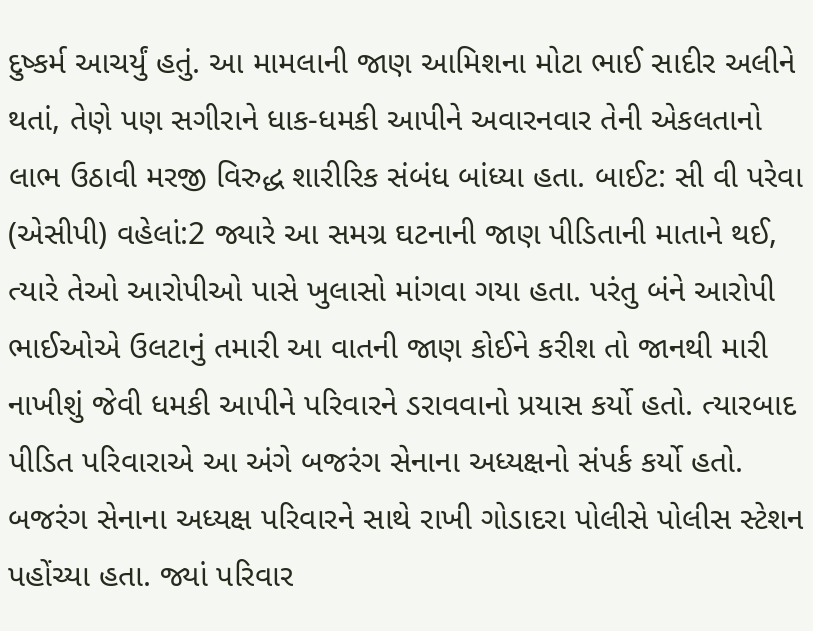દુષ્કર્મ આચર્યું હતું. આ મામલાની જાણ આમિશના મોટા ભાઈ સાદીર અલીને થતાં, તેણે પણ સગીરાને ધાક-ધમકી આપીને અવારનવાર તેની એકલતાનો લાભ ઉઠાવી મરજી વિરુદ્ધ શારીરિક સંબંધ બાંધ્યા હતા. બાઈટ: સી વી પરેવા (એસીપી) વહેલાં:2 જ્યારે આ સમગ્ર ઘટનાની જાણ પીડિતાની માતાને થઈ, ત્યારે તેઓ આરોપીઓ પાસે ખુલાસો માંગવા ગયા હતા. પરંતુ બંને આરોપી ભાઈઓએ ઉલટાનું તમારી આ વાતની જાણ કોઈને કરીશ તો જાનથી મારી નાખીશું જેવી ધમકી આપીને પરિવારને ડરાવવાનો પ્રયાસ કર્યો હતો. ત્યારબાદ પીડિત પરિવારાએ આ અંગે બજરંગ સેનાના અધ્યક્ષનો સંપર્ક કર્યો હતો. બજરંગ સેનાના અધ્યક્ષ પરિવારને સાથે રાખી ગોડાદરા પોલીસે પોલીસ સ્ટેશન પહોંચ્યા હતા. જ્યાં પરિવાર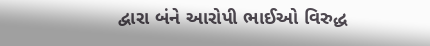દ્વારા બંને આરોપી ભાઈઓ વિરુદ્ધ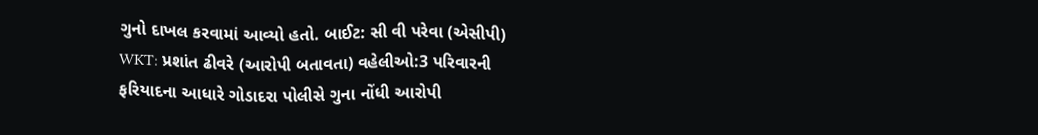ગુનો દાખલ કરવામાં આવ્યો હતો. બાઈટ: સી વી પરેવા (એસીપી) WKT: પ્રશાંત ઢીવરે (આરોપી બતાવતા) વહેલીઓ:3 પરિવારની ફરિયાદના આધારે ગોડાદરા પોલીસે ગુના નોંધી આરોપી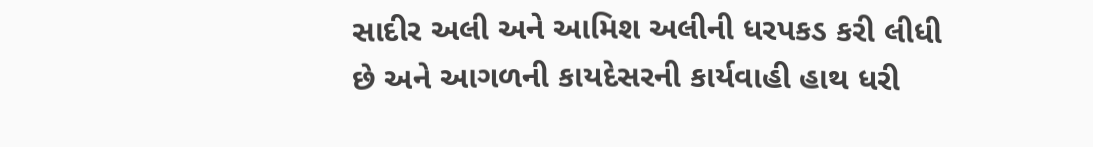સાદીર અલી અને આમિશ અલીની ધરપકડ કરી લીધી છે અને આગળની કાયદેસરની કાર્યવાહી હાથ ધરી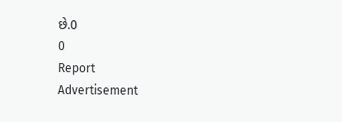છે.0
0
Report
Advertisement